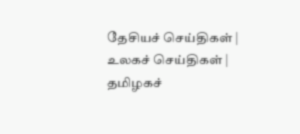தேசியச் செய்திகள் | உலகச் செய்திகள் | தமிழகச்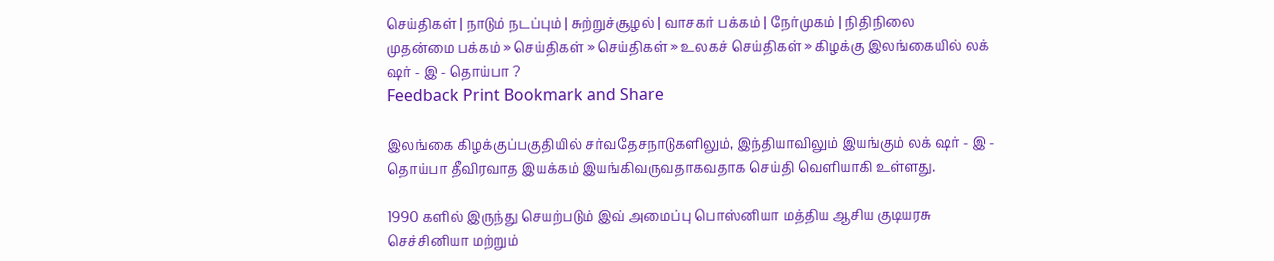செய்திகள் | நாடும் நடப்பும் | சு‌ற்று‌ச்சூழ‌ல் | வாசக‌ர் ப‌க்க‌ம் | நே‌ர்முக‌ம் | நி‌தி‌நிலை
முதன்மை பக்கம் » செய்திகள் » செய்திகள் » உலகச் செய்திகள் » கிழக்கு இலங்கையில் லக் ஷர் - இ - தொய்பா ?
Feedback Print Bookmark and Share

இலங்கை கிழக்குப்பகுதியில் சர்வதேசநாடுகளிலும், இந்தியாவிலும் இயங்கும் லக் ஷர் - இ - தொய்பா தீவிரவாத இயக்கம் இயங்கிவருவதாகவதாக செய்தி வெளியாகி உள்ளது.

1990 களில் இருந்து செயற்படும் இவ் அமைப்பு பொஸ்னியா மத்திய ஆசிய குடியரசு செச்சினியா மற்றும்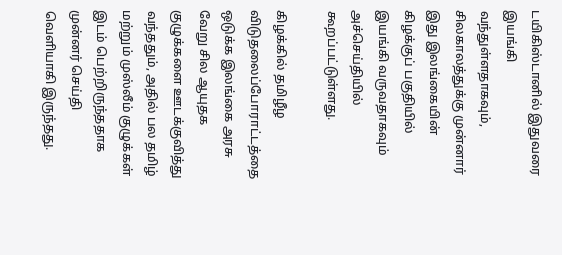டயிகிஸ்டானில் இதுவரை இயங்கி வந்துள்ளதாகவும், சிலகாலத்துக்கு முன்னார் இது இலங்கையின் கிழக்குப் பகுதியில் இயங்கி வருவதாகவும் அச்செய்தியில் கூறப்பட்டுள்ளது.

கிழக்கில் தமிழீழ விடுதலைப்போராட்டத்தை ஒடுக்க இலங்கை அரசு வேறு சில ஆயுதக குழுக்களை ஊடக்குவித்து வந்ததும், அதில் பல தமிழ் மற்றும் முஸ்லீம் குழுக்கள் இடம் பெற்றிருந்ததாக முன்னர் செய்தி வெளியாகி இருந்தது.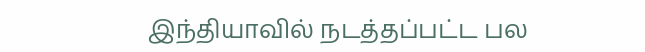இந்தியாவில் நடத்தப்பட்ட பல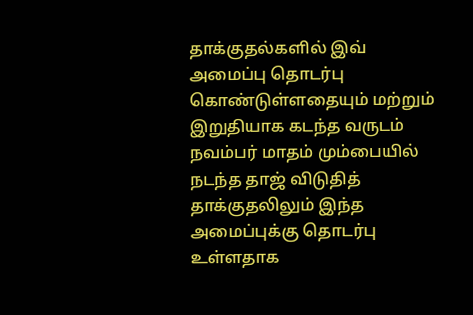தாக்குதல்களில் இவ் அமைப்பு தொடர்பு கொண்டுள்ளதையும் மற்றும் இறுதியாக கடந்த வருடம் நவம்பர் மாதம் மும்பையில் நடந்த தாஜ் விடுதித் தாக்குதலிலும் இந்த அமைப்புக்கு தொடர்பு உள்ளதாக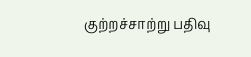குற்றச்சாற்று பதிவு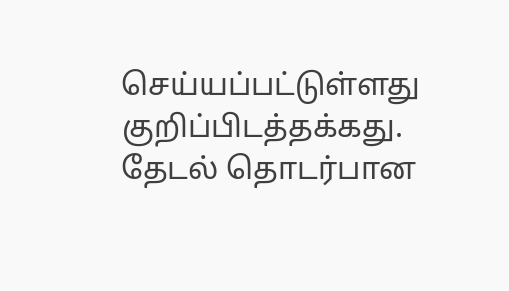செய்யப்பட்டுள்ளது குறிப்பிடத்தக்கது.
தேட‌ல் தொட‌ர்பான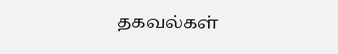தகவ‌ல்க‌ள்